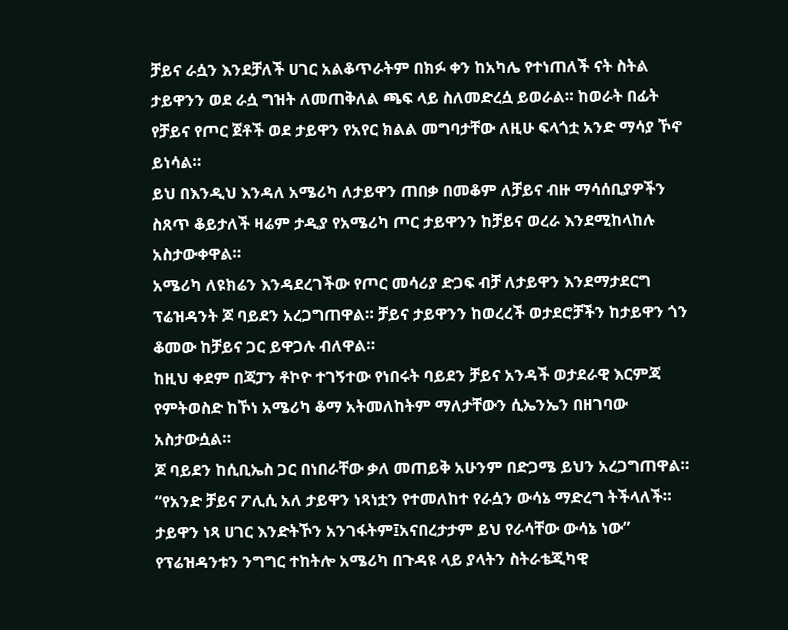ቻይና ራሷን እንደቻለች ሀገር አልቆጥራትም በክፉ ቀን ከአካሌ የተነጠለች ናት ስትል ታይዋንን ወደ ራሷ ግዝት ለመጠቅለል ጫፍ ላይ ስለመድረሷ ይወራል። ከወራት በፊት የቻይና የጦር ጀቶች ወደ ታይዋን የአየር ክልል መግባታቸው ለዚሁ ፍላጎቷ አንድ ማሳያ ኾኖ ይነሳል።
ይህ በእንዲህ እንዳለ አሜሪካ ለታይዋን ጠበቃ በመቆም ለቻይና ብዙ ማሳሰቢያዎችን ስጸጥ ቆይታለች ዛሬም ታዲያ የአሜሪካ ጦር ታይዋንን ከቻይና ወረራ እንደሚከላከሉ አስታውቀዋል።
አሜሪካ ለዩክሬን እንዳደረገችው የጦር መሳሪያ ድጋፍ ብቻ ለታይዋን እንደማታደርግ ፕሬዝዳንት ጆ ባይደን አረጋግጠዋል። ቻይና ታይዋንን ከወረረች ወታደሮቻችን ከታይዋን ጎን ቆመው ከቻይና ጋር ይዋጋሉ ብለዋል።
ከዚህ ቀደም በጃፓን ቶኮዮ ተገኝተው የነበሩት ባይደን ቻይና አንዳች ወታደራዊ እርምጃ የምትወስድ ከኾነ አሜሪካ ቆማ አትመለከትም ማለታቸውን ሲኤንኤን በዘገባው አስታውሷል።
ጆ ባይደን ከሲቢኤስ ጋር በነበራቸው ቃለ መጠይቅ አሁንም በድጋሜ ይህን አረጋግጠዋል።
“የአንድ ቻይና ፖሊሲ አለ ታይዋን ነጻነቷን የተመለከተ የራሷን ውሳኔ ማድረግ ትችላለች። ታይዋን ነጻ ሀገር እንድትኾን አንገፋትም፤አናበረታታም ይህ የራሳቸው ውሳኔ ነው”
የፕሬዝዳንቱን ንግግር ተከትሎ አሜሪካ በጉዳዩ ላይ ያላትን ስትራቴጂካዊ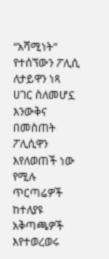“አሻሚነት” የተሰኘውን ፖሊሲ ለታይዋን ነጻ ሀገር ስለመሆኗ እንውቅና በመስጠት ፖሊሲዋን እየለወጠች ነው የሚሉ ጥርጣሬዎች ከተለያዩ አቅጣጫዎች እየተወረወሩ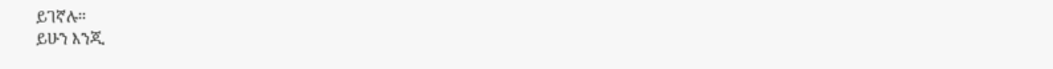ይገኛሉ።
ይሁን እንጂ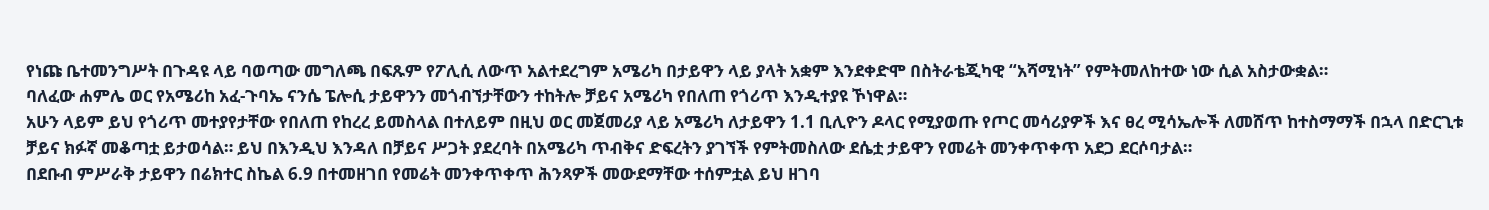የነጩ ቤተመንግሥት በጉዳዩ ላይ ባወጣው መግለጫ በፍጹም የፖሊሲ ለውጥ አልተደረግም አሜሪካ በታይዋን ላይ ያላት አቋም እንደቀድሞ በስትራቴጂካዊ “አሻሚነት” የምትመለከተው ነው ሲል አስታውቋል።
ባለፈው ሐምሌ ወር የአሜሪከ አፈ-ጉባኤ ናንሴ ፔሎሲ ታይዋንን መጎብኘታቸውን ተከትሎ ቻይና አሜሪካ የበለጠ የጎሪጥ እንዲተያዩ ኾነዋል።
አሁን ላይም ይህ የጎሪጥ መተያየታቸው የበለጠ የከረረ ይመስላል በተለይም በዚህ ወር መጀመሪያ ላይ አሜሪካ ለታይዋን 1.1 ቢሊዮን ዶላር የሚያወጡ የጦር መሳሪያዎች እና ፀረ ሚሳኤሎች ለመሸጥ ከተስማማች በኋላ በድርጊቱ ቻይና ክፉኛ መቆጣቷ ይታወሳል። ይህ በእንዲህ እንዳለ በቻይና ሥጋት ያደረባት በአሜሪካ ጥብቅና ድፍረትን ያገኘች የምትመስለው ደሴቷ ታይዋን የመሬት መንቀጥቀጥ አደጋ ደርሶባታል።
በደቡብ ምሥራቅ ታይዋን በሬክተር ስኬል 6.9 በተመዘገበ የመሬት መንቀጥቀጥ ሕንጻዎች መውደማቸው ተሰምቷል ይህ ዘገባ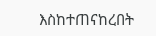እስከተጠናከረበት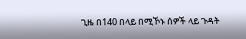ጊዜ በ140 በላይ በሚኾኑ ሰዎች ላይ ጉዳት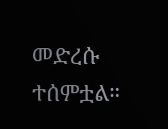መድረሱ ተሰምቷል።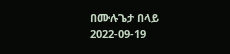በሙሉጌታ በላይ
2022-09-19